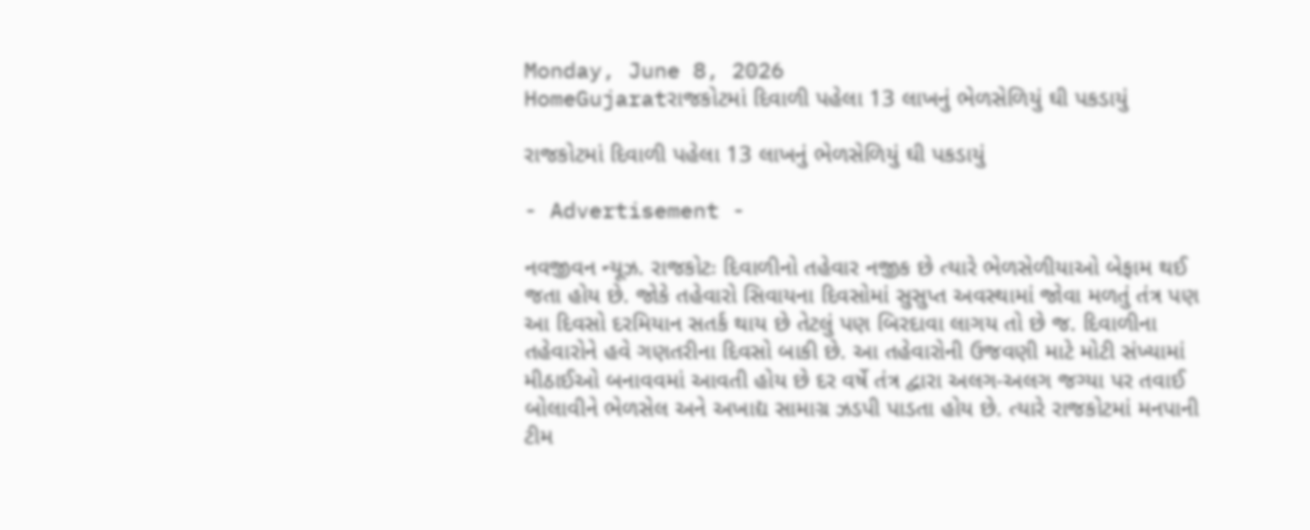Monday, June 8, 2026
HomeGujaratરાજકોટમાં દિવાળી પહેલા 13 લાખનું ભેળસેળિયું ઘી પકડાયું

રાજકોટમાં દિવાળી પહેલા 13 લાખનું ભેળસેળિયું ઘી પકડાયું

- Advertisement -

નવજીવન ન્યૂઝ. રાજકોટઃ દિવાળીનો તહેવાર નજીક છે ત્યારે ભેળસેળીયાઓ બેફામ થઈ જતા હોય છે. જોકે તહેવારો સિવાયના દિવસોમાં સુસુપ્ત અવસ્થામાં જોવા મળતું તંત્ર પણ આ દિવસો દરમિયાન સતર્ક થાય છે તેટલું પણ બિરદાવા લાગય તો છે જ. દિવાળીના તહેવારોને હવે ગણતરીના દિવસો બાકી છે. આ તહેવારોની ઉજવણી માટે મોટી સંખ્યામાં મીઠાઈઓ બનાવવમાં આવતી હોય છે દર વર્ષે તંત્ર દ્વારા અલગ-અલગ જગ્યા પર તવાઈ બોલાવીને ભેળસેલ અને અખાદ્ય સામાગ્ર ઝડપી પાડતા હોય છે. ત્યારે રાજકોટમાં મનપાની ટીમ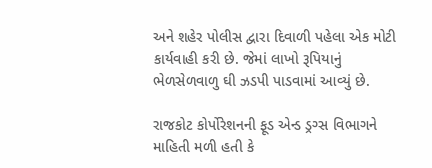અને શહેર પોલીસ દ્વારા દિવાળી પહેલા એક મોટી કાર્યવાહી કરી છે. જેમાં લાખો રૂપિયાનું ભેળસેળવાળુ ઘી ઝડપી પાડવામાં આવ્યું છે.

રાજકોટ કોર્પોરેશનની ફૂડ એન્ડ ડ્રગ્સ વિભાગને માહિતી મળી હતી કે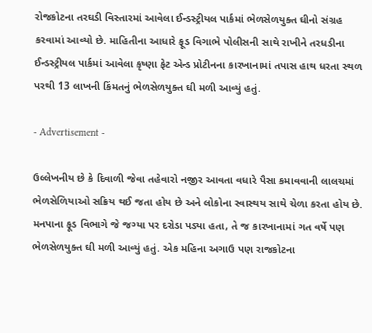રોજકોટના તરઘડી વિસ્તારમાં આવેલા ઈન્ડસ્ટ્રીયલ પાર્કમાં ભેળસેળયુક્ત ઘીનો સંગ્રહ કરવામાં આવ્યો છે. માહિતીના આધારે ફૂડ વિગાભે પોલીસની સાથે રાખીને તરધડીના ઈન્ડસ્ટ્રીયલ પાર્કમાં આવેલા કૃષ્ણા ફેટ એન્ડ પ્રોટીનના કારખાનામાં તપાસ હાથ ધરતા સ્થળ પરથી 13 લાખની કિંમતનું ભેળસેળયુક્ત ઘી મળી આવ્યું હતું.

- Advertisement -

ઉલ્લેખનીય છે કે દિવાળી જેવા તહેવારો નજીર આવતા વધારે પૈસા કમાવવાની લાલચમાં ભેળસેળિયાઓ સક્રિય થઈ જતા હોય છે અને લોકોના સ્વાસ્થય સાથે ચેળા કરતા હોય છે. મનપાના ફૂડ વિભાગે જે જગ્યા પર દરોડા પડ્યા હતા, તે જ કારખાનામાં ગત વર્ષે પણ ભેળસેળયુક્ત ઘી મળી આવ્યું હતું. એક મહિના અગાઉ પણ રાજકોટના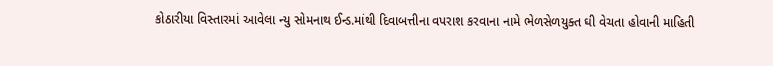કોઠારીયા વિસ્તારમાં આવેલા ન્યુ સોમનાથ ઈન્ડ.માંથી દિવાબત્તીના વપરાશ કરવાના નામે ભેળસેળયુક્ત ઘી વેચતા હોવાની માહિતી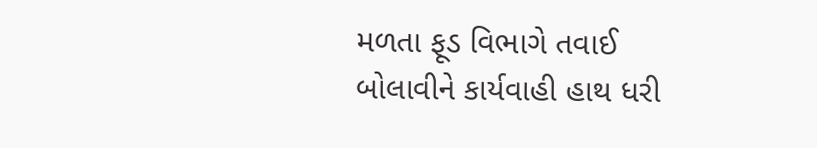મળતા ફૂડ વિભાગે તવાઈ બોલાવીને કાર્યવાહી હાથ ધરી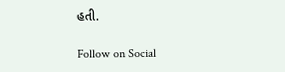હતી.

Follow on Social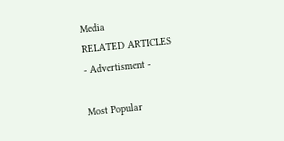Media
RELATED ARTICLES
- Advertisment -

Most Popular